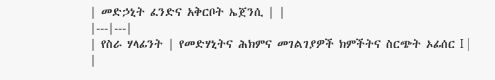| መድኃኒት ፈንድና አቅርቦት ኤጀንሲ | |
|---|---|
| የስራ ሃላፊንት | የመድሃኒትና ሕክምና መገልገያዎች ክምችትና ስርጭት ኦፊሰር I |
|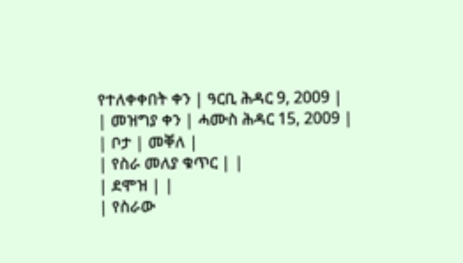የተለቀቀበት ቀን | ዓርቢ ሕዳር 9, 2009 |
| መዝግያ ቀን | ሓሙስ ሕዳር 15, 2009 |
| ቦታ | መቐለ |
| የስራ መለያ ቁጥር | |
| ደሞዝ | |
| የስራው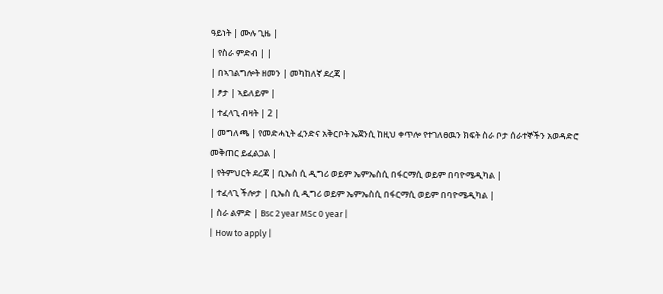ዓይነት | ሙሉ ጊዜ |
| የስራ ምድብ | |
| በኣገልግሎት ዘመን | መካከለኛ ደረጃ |
| ፆታ | ኣይለይም |
| ተፈላጊ ብዛት | 2 |
| መግለጫ | የመድሓኒት ፈንድና አቅርቦት ኤጀንሲ ከዚህ ቀጥሎ የተገለፀዉን ክፍት ስራ ቦታ ሰራተኞችን አወዳድሮ መቅጠር ይፈልጋል |
| የትምህርት ደረጃ | ቢኤስ ሲ ዲግሪ ወይም ኤምኤስሲ በፋርማሲ ወይም በባዮሜዲካል |
| ተፈላጊ ችሎታ | ቢኤስ ሲ ዲግሪ ወይም ኤምኤስሲ በፋርማሲ ወይም በባዮሜዲካል |
| ስራ ልምድ | Bsc 2 year MSc 0 year |
| How to apply |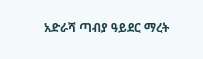አድራሻ ጣብያ ዓይደር ማረት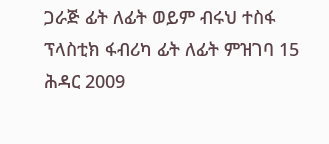ጋራጅ ፊት ለፊት ወይም ብሩህ ተስፋ ፕላስቲክ ፋብሪካ ፊት ለፊት ምዝገባ 15 ሕዳር 2009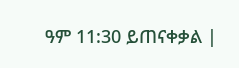ዓም 11:30 ይጠናቀቃል |